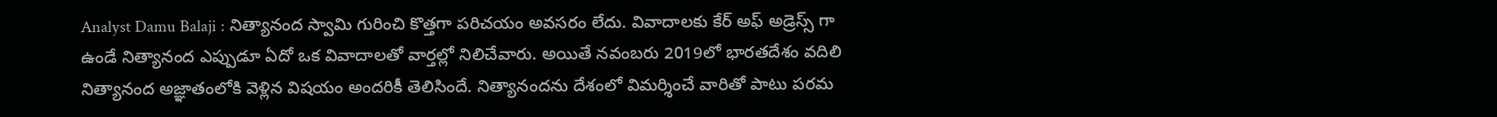Analyst Damu Balaji : నిత్యానంద స్వామి గురించి కొత్తగా పరిచయం అవసరం లేదు. వివాదాలకు కేర్ అఫ్ అడ్రెస్స్ గా ఉండే నిత్యానంద ఎప్పుడూ ఏదో ఒక వివాదాలతో వార్తల్లో నిలిచేవారు. అయితే నవంబరు 2019లో భారతదేశం వదిలి నిత్యానంద అజ్ఞాతంలోకి వెళ్లిన విషయం అందరికీ తెలిసిందే. నిత్యానందను దేశంలో విమర్శించే వారితో పాటు పరమ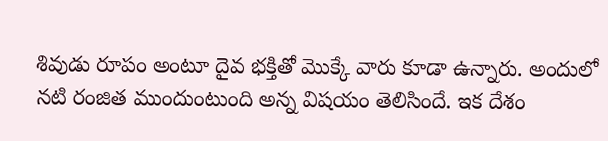శివుడు రూపం అంటూ దైవ భక్తితో మొక్కే వారు కూడా ఉన్నారు. అందులో నటి రంజిత ముందుంటుంది అన్న విషయం తెలిసిందే. ఇక దేశం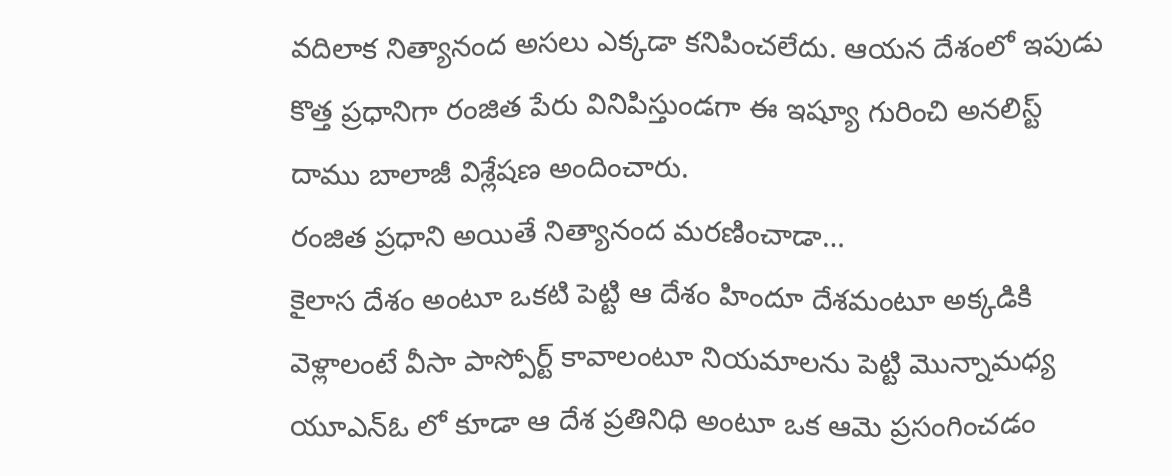వదిలాక నిత్యానంద అసలు ఎక్కడా కనిపించలేదు. ఆయన దేశంలో ఇపుడు కొత్త ప్రధానిగా రంజిత పేరు వినిపిస్తుండగా ఈ ఇష్యూ గురించి అనలిస్ట్ దాము బాలాజీ విశ్లేషణ అందించారు.
రంజిత ప్రధాని అయితే నిత్యానంద మరణించాడా…
కైలాస దేశం అంటూ ఒకటి పెట్టి ఆ దేశం హిందూ దేశమంటూ అక్కడికి వెళ్లాలంటే వీసా పాస్పోర్ట్ కావాలంటూ నియమాలను పెట్టి మొన్నామధ్య యూఎన్ఓ లో కూడా ఆ దేశ ప్రతినిధి అంటూ ఒక ఆమె ప్రసంగించడం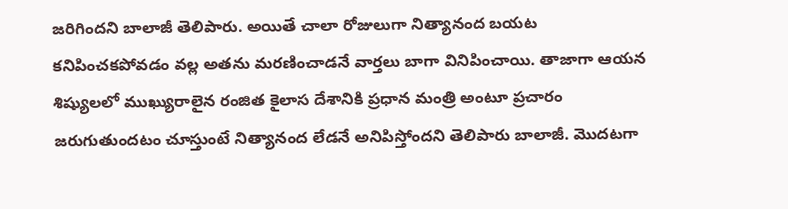జరిగిందని బాలాజీ తెలిపారు. అయితే చాలా రోజులుగా నిత్యానంద బయట కనిపించకపోవడం వల్ల అతను మరణించాడనే వార్తలు బాగా వినిపించాయి. తాజాగా ఆయన శిష్యులలో ముఖ్యురాలైన రంజిత కైలాస దేశానికి ప్రధాన మంత్రి అంటూ ప్రచారం జరుగుతుందటం చూస్తుంటే నిత్యానంద లేడనే అనిపిస్తోందని తెలిపారు బాలాజీ. మొదటగా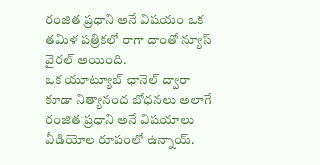రంజిత ప్రధాని అనే విషయం ఒక తమిళ పత్రికలో రాగా దాంతో న్యూస్ వైరల్ అయింది.
ఒక యూట్యూబ్ ఛానెల్ ద్వారా కూడా నిత్యానంద బోధనలు అలాగే రంజిత ప్రధాని అనే విషయాలు వీడియోల రూపంలో ఉన్నాయ్.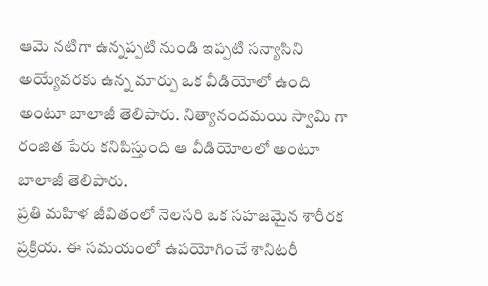ఆమె నటిగా ఉన్నప్పటి నుండి ఇప్పటి సన్యాసిని అయ్యేవరకు ఉన్న మార్పు ఒక వీడియోలో ఉంది అంటూ బాలాజీ తెలిపారు. నిత్యానందమయి స్వామి గా రంజిత పేరు కనిపిస్తుంది ఆ వీడియోలలో అంటూ బాలాజీ తెలిపారు.
ప్రతి మహిళ జీవితంలో నెలసరి ఒక సహజమైన శారీరక ప్రక్రియ. ఈ సమయంలో ఉపయోగించే శానిటరీ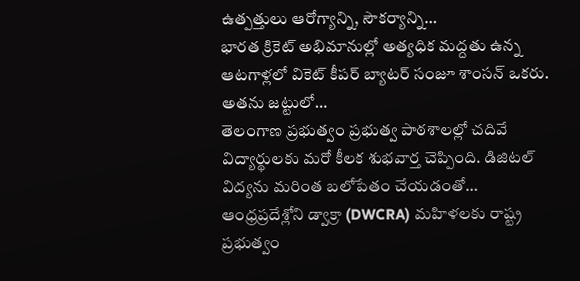ఉత్పత్తులు ఆరోగ్యాన్ని, సౌకర్యాన్ని…
భారత క్రికెట్ అభిమానుల్లో అత్యధిక మద్దతు ఉన్న ఆటగాళ్లలో వికెట్ కీపర్ బ్యాటర్ సంజూ శాంసన్ ఒకరు. అతను జట్టులో…
తెలంగాణ ప్రభుత్వం ప్రభుత్వ పాఠశాలల్లో చదివే విద్యార్థులకు మరో కీలక శుభవార్త చెప్పింది. డిజిటల్ విద్యను మరింత బలోపేతం చేయడంతో…
ఆంధ్రప్రదేశ్లోని డ్వాక్రా (DWCRA) మహిళలకు రాష్ట్ర ప్రభుత్వం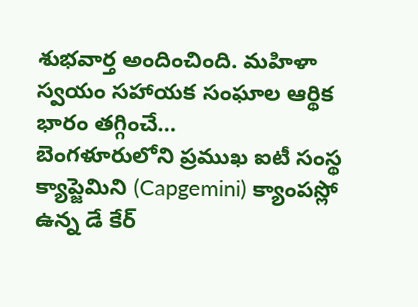శుభవార్త అందించింది. మహిళా స్వయం సహాయక సంఘాల ఆర్థిక భారం తగ్గించే…
బెంగళూరులోని ప్రముఖ ఐటీ సంస్థ క్యాప్జెమిని (Capgemini) క్యాంపస్లో ఉన్న డే కేర్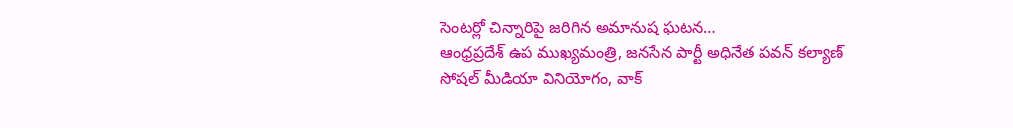సెంటర్లో చిన్నారిపై జరిగిన అమానుష ఘటన…
ఆంధ్రప్రదేశ్ ఉప ముఖ్యమంత్రి, జనసేన పార్టీ అధినేత పవన్ కల్యాణ్ సోషల్ మీడియా వినియోగం, వాక్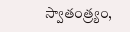స్వాతంత్ర్యం,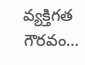వ్యక్తిగత గౌరవం…